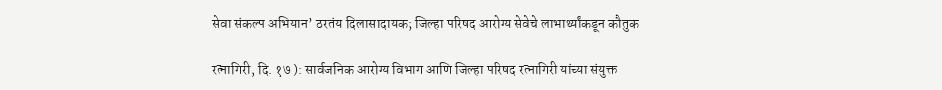सेवा संकल्प अभियान’ ठरतंय दिलासादायक; जिल्हा परिषद आरोग्य सेवेचे लाभार्थ्यांकडून कौतुक

रत्नागिरी, दि. १७ ): सार्वजनिक आरोग्य विभाग आणि जिल्हा परिषद रत्नागिरी यांच्या संयुक्त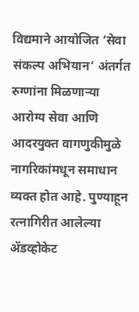विद्यमाने आयोजित ‘सेवा संकल्प अभियान’ अंतर्गत रुग्णांना मिळणाऱ्या आरोग्य सेवा आणि आदरयुक्त वागणुकीमुळे नागरिकांमधून समाधान व्यक्त होत आहे. पुण्याहून रत्नागिरीत आलेल्या अ‍ॅडव्होकेट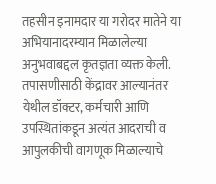तहसीन इनामदार या गरोदर मातेने या अभियानादरम्यान मिळालेल्या अनुभवाबद्दल कृतज्ञता व्यक्त केली. तपासणीसाठी केंद्रावर आल्यानंतर येथील डॉक्टर, कर्मचारी आणि उपस्थितांकडून अत्यंत आदराची व आपुलकीची वागणूक मिळाल्याचे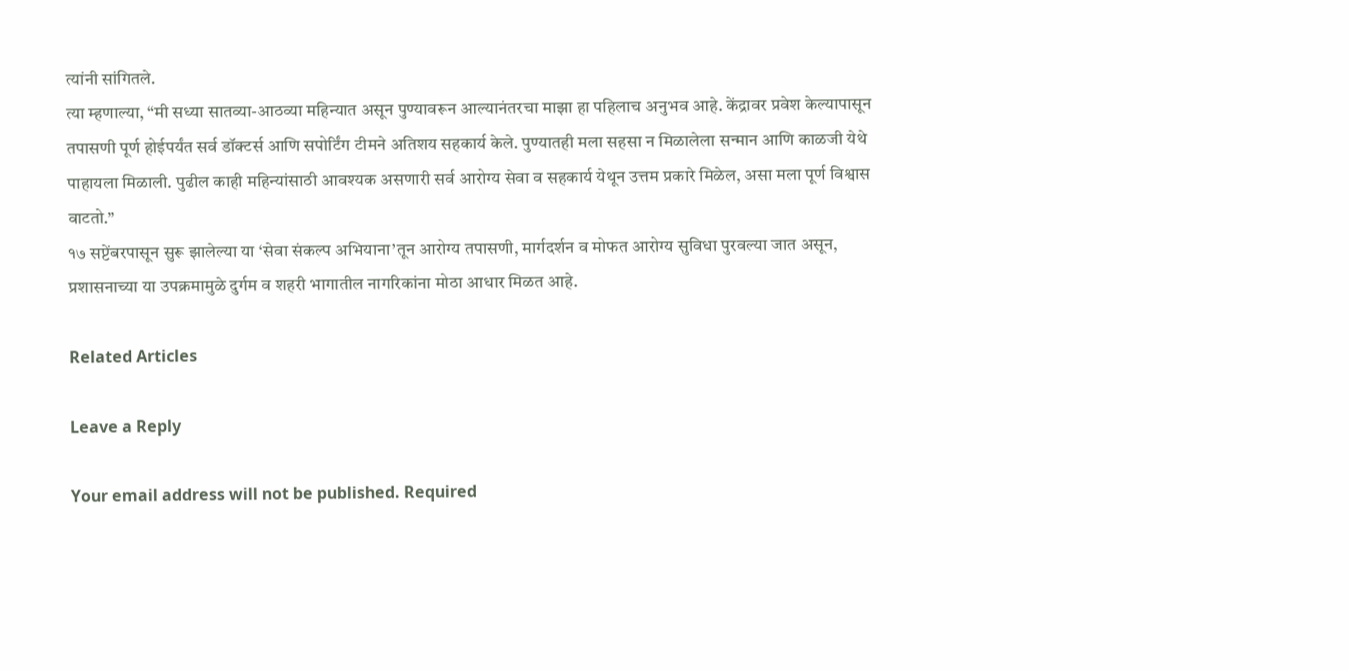त्यांनी सांगितले.
त्या म्हणाल्या, “मी सध्या सातव्या-आठव्या महिन्यात असून पुण्यावरून आल्यानंतरचा माझा हा पहिलाच अनुभव आहे. केंद्रावर प्रवेश केल्यापासून तपासणी पूर्ण होईपर्यंत सर्व डॉक्टर्स आणि सपोर्टिंग टीमने अतिशय सहकार्य केले. पुण्यातही मला सहसा न मिळालेला सन्मान आणि काळजी येथे पाहायला मिळाली. पुढील काही महिन्यांसाठी आवश्यक असणारी सर्व आरोग्य सेवा व सहकार्य येथून उत्तम प्रकारे मिळेल, असा मला पूर्ण विश्वास वाटतो.”
१७ सप्टेंबरपासून सुरू झालेल्या या ‘सेवा संकल्प अभियाना’तून आरोग्य तपासणी, मार्गदर्शन व मोफत आरोग्य सुविधा पुरवल्या जात असून, प्रशासनाच्या या उपक्रमामुळे दुर्गम व शहरी भागातील नागरिकांना मोठा आधार मिळत आहे.

Related Articles

Leave a Reply

Your email address will not be published. Required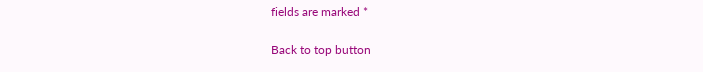fields are marked *

Back to top button